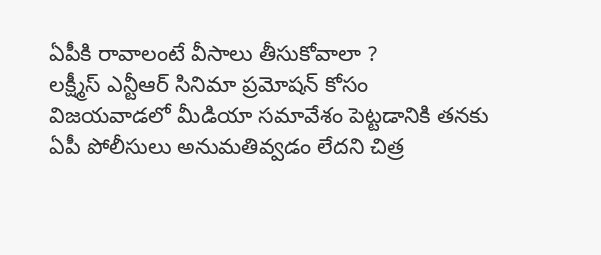ఏపీకి రావాలంటే వీసాలు తీసుకోవాలా ?
లక్ష్మీస్ ఎన్టీఆర్ సినిమా ప్రమోషన్ కోసం విజయవాడలో మీడియా సమావేశం పెట్టడానికి తనకు ఏపీ పోలీసులు అనుమతివ్వడం లేదని చిత్ర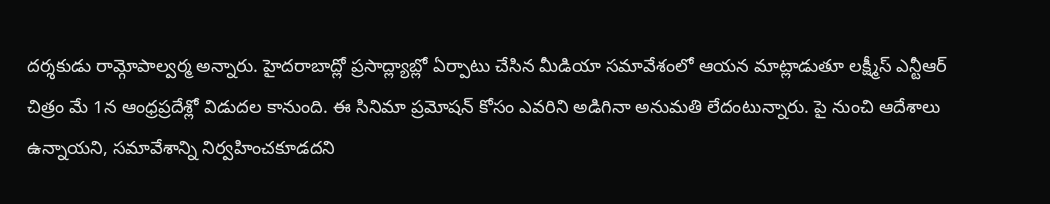దర్శకుడు రామ్గోపాల్వర్మ అన్నారు. హైదరాబాద్లో ప్రసాద్ల్యాబ్లో ఏర్పాటు చేసిన మీడియా సమావేశంలో ఆయన మాట్లాడుతూ లక్ష్మీస్ ఎన్టీఆర్ చిత్రం మే 1న ఆంధ్రప్రదేశ్లో విడుదల కానుంది. ఈ సినిమా ప్రమోషన్ కోసం ఎవరిని అడిగినా అనుమతి లేదంటున్నారు. పై నుంచి ఆదేశాలు ఉన్నాయని, సమావేశాన్ని నిర్వహించకూడదని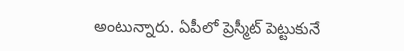అంటున్నారు. ఏపీలో ప్రెస్మీట్ పెట్టుకునే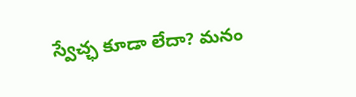స్వేచ్ఛ కూడా లేదా? మనం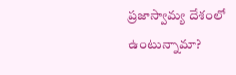ప్రజాస్వామ్య దేశంలో ఉంటున్నామా?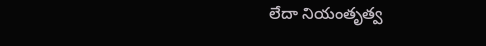లేదా నియంతృత్వ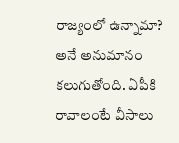రాజ్యంలో ఉన్నామా? అనే అనుమానం కలుగుతోంది. ఏపీకి రావాలంటే వీసాలు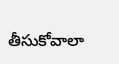తీసుకోవాలా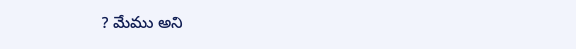? మేము అని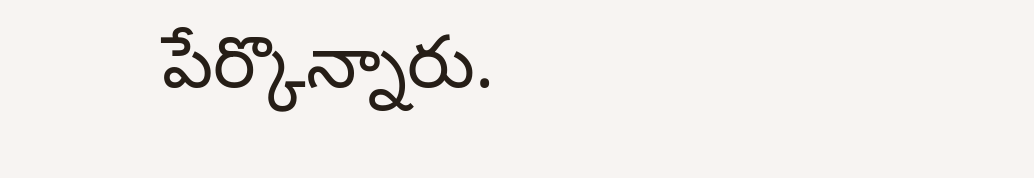పేర్కొన్నారు.